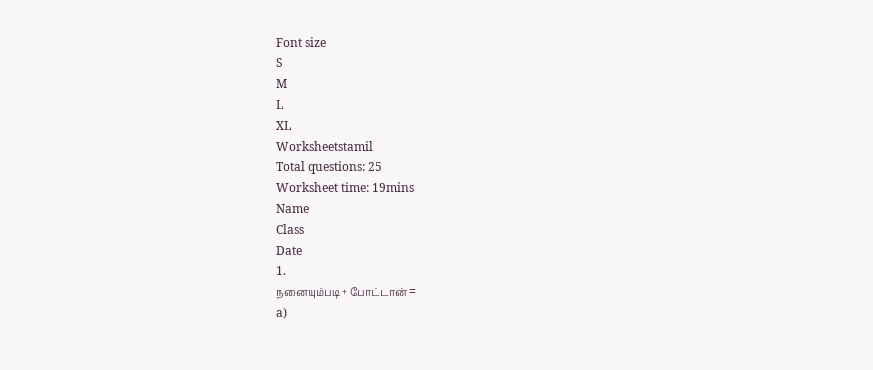Font size
S
M
L
XL
Worksheetstamil
Total questions: 25
Worksheet time: 19mins
Name
Class
Date
1.
நனையும்படி + போட்டான் =
a)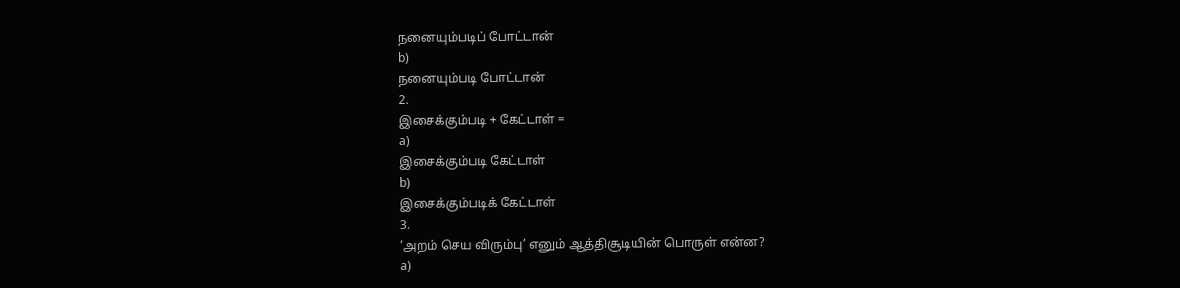நனையும்படிப் போட்டான்
b)
நனையும்படி போட்டான்
2.
இசைக்கும்படி + கேட்டாள் =
a)
இசைக்கும்படி கேட்டாள்
b)
இசைக்கும்படிக் கேட்டாள்
3.
‘அறம் செய விரும்பு’ எனும் ஆத்திசூடியின் பொருள் என்ன?
a)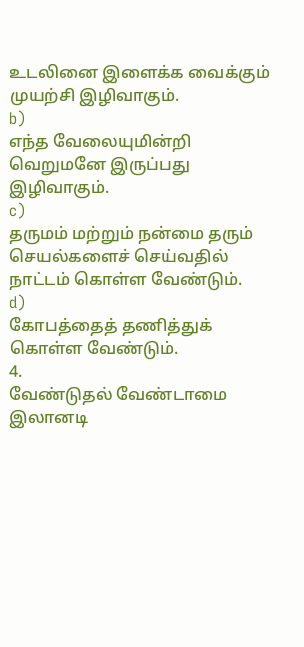உடலினை இளைக்க வைக்கும் முயற்சி இழிவாகும்.
b)
எந்த வேலையுமின்றி வெறுமனே இருப்பது இழிவாகும்.
c)
தருமம் மற்றும் நன்மை தரும் செயல்களைச் செய்வதில் நாட்டம் கொள்ள வேண்டும்.
d)
கோபத்தைத் தணித்துக் கொள்ள வேண்டும்.
4.
வேண்டுதல் வேண்டாமை இலானடி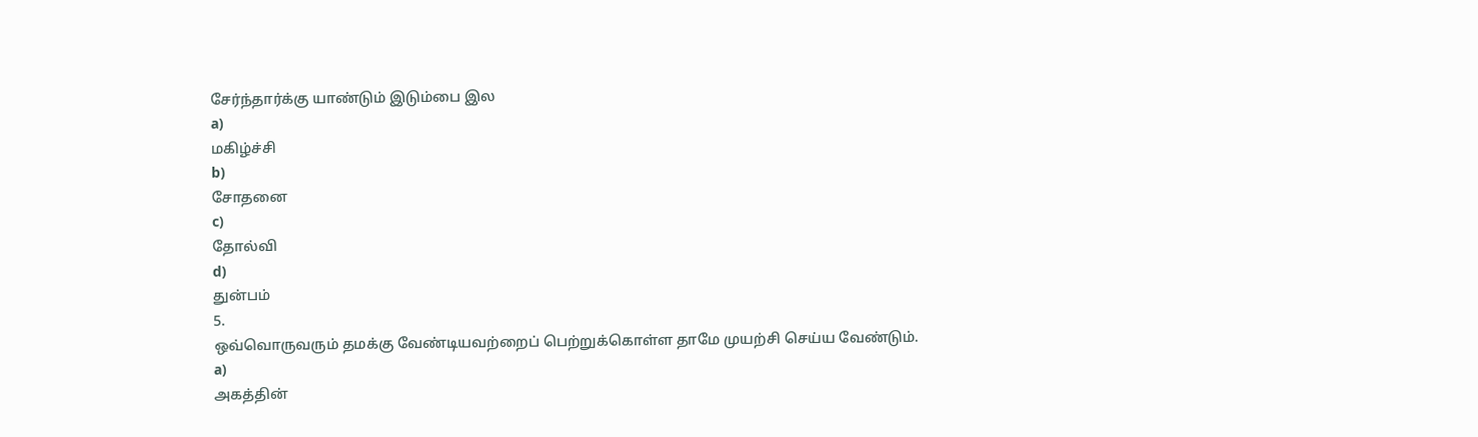சேர்ந்தார்க்கு யாண்டும் இடும்பை இல
a)
மகிழ்ச்சி
b)
சோதனை
c)
தோல்வி
d)
துன்பம்
5.
ஒவ்வொருவரும் தமக்கு வேண்டியவற்றைப் பெற்றுக்கொள்ள தாமே முயற்சி செய்ய வேண்டும்.
a)
அகத்தின்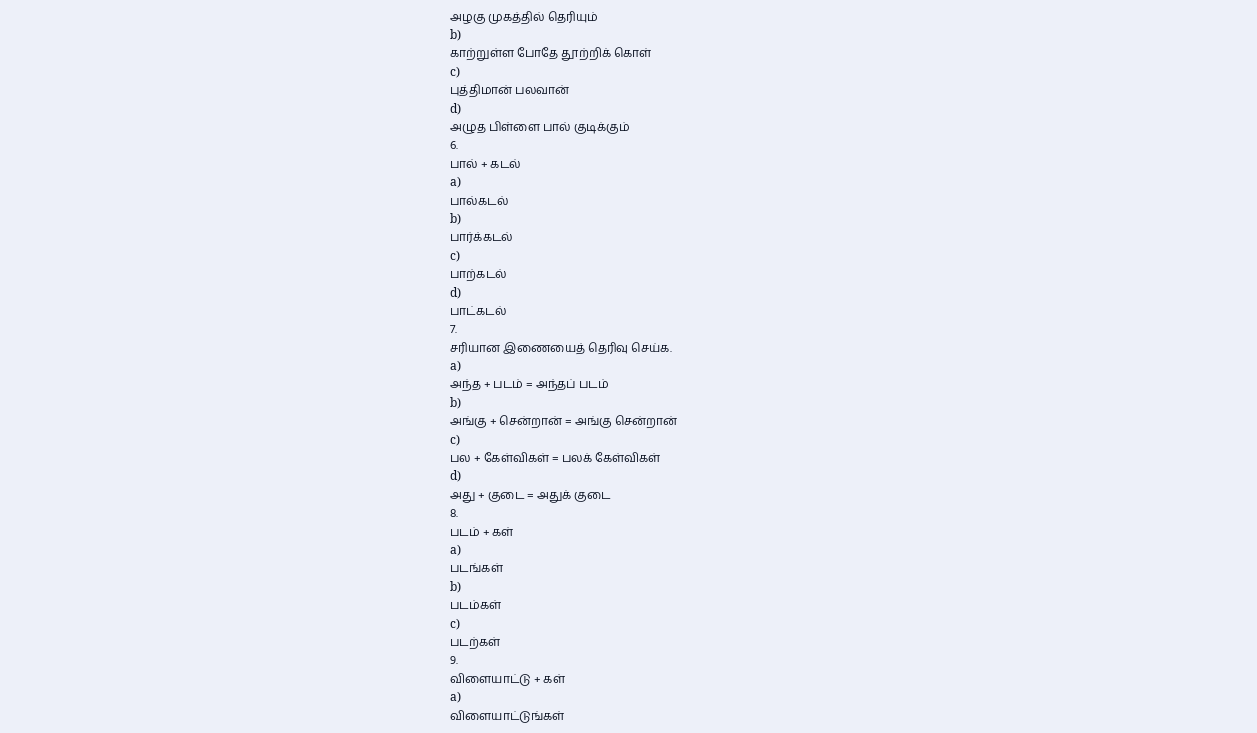அழகு முகத்தில் தெரியும்
b)
காற்றுள்ள போதே தூற்றிக் கொள்
c)
புத்திமான் பலவான்
d)
அழுத பிள்ளை பால் குடிக்கும்
6.
பால் + கடல்
a)
பால்கடல்
b)
பார்க்கடல்
c)
பாற்கடல்
d)
பாட்கடல்
7.
சரியான இணையைத் தெரிவு செய்க.
a)
அந்த + படம் = அந்தப் படம்
b)
அங்கு + சென்றான் = அங்கு சென்றான்
c)
பல + கேள்விகள் = பலக் கேள்விகள்
d)
அது + குடை = அதுக் குடை
8.
படம் + கள்
a)
படங்கள்
b)
படம்கள்
c)
படற்கள்
9.
விளையாட்டு + கள்
a)
விளையாட்டுங்கள்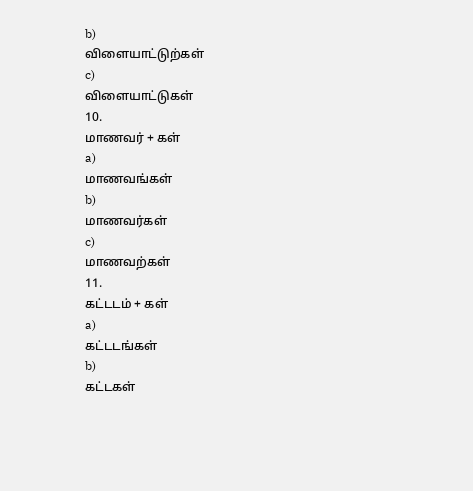b)
விளையாட்டுற்கள்
c)
விளையாட்டுகள்
10.
மாணவர் + கள்
a)
மாணவங்கள்
b)
மாணவர்கள்
c)
மாணவற்கள்
11.
கட்டடம் + கள்
a)
கட்டடங்கள்
b)
கட்டகள்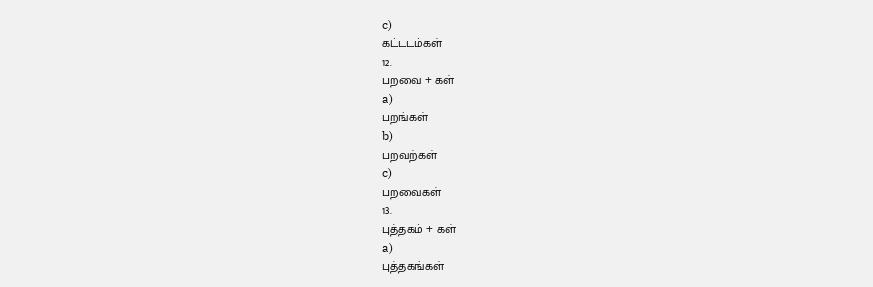c)
கட்டடம்கள்
12.
பறவை + கள்
a)
பறங்கள்
b)
பறவற்கள்
c)
பறவைகள்
13.
புத்தகம் + கள்
a)
புத்தகங்கள்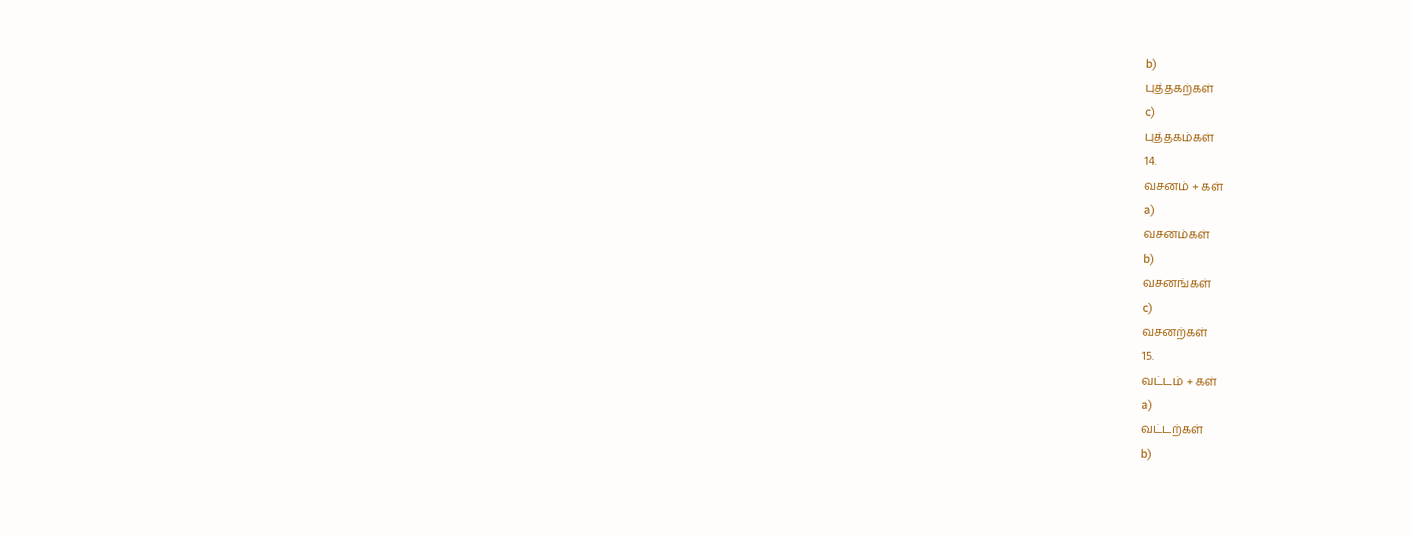b)
புத்தகற்கள்
c)
புத்தகம்கள்
14.
வசனம் + கள்
a)
வசனம்கள்
b)
வசனங்கள்
c)
வசனற்கள்
15.
வட்டம் + கள்
a)
வட்டற்கள்
b)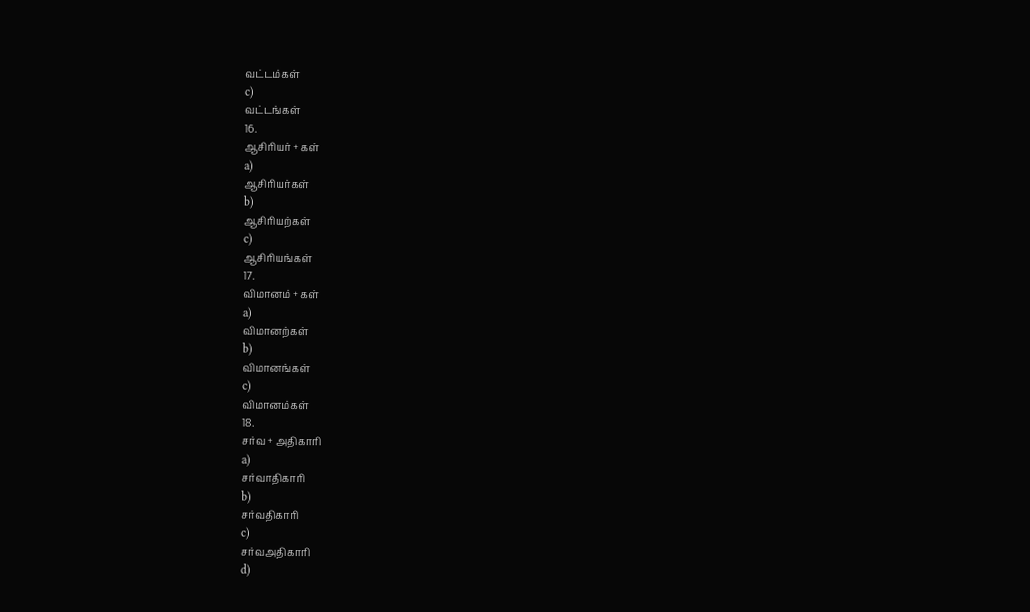வட்டம்கள்
c)
வட்டங்கள்
16.
ஆசிரியர் + கள்
a)
ஆசிரியர்கள்
b)
ஆசிரியற்கள்
c)
ஆசிரியங்கள்
17.
விமானம் + கள்
a)
விமானற்கள்
b)
விமானங்கள்
c)
விமானம்கள்
18.
சர்வ + அதிகாரி
a)
சர்வாதிகாரி
b)
சர்வதிகாரி
c)
சர்வஅதிகாரி
d)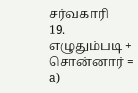சர்வகாரி
19.
எழுதும்படி + சொன்னார் =
a)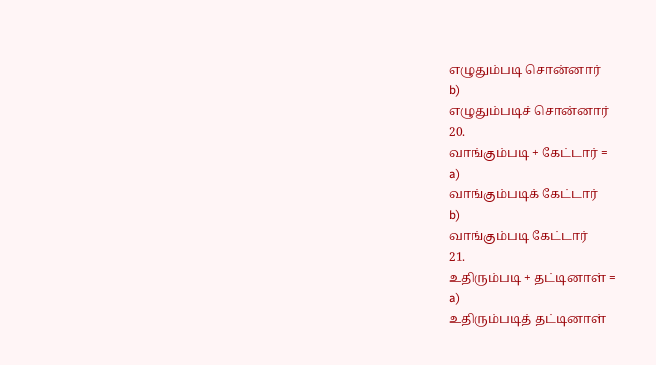எழுதும்படி சொன்னார்
b)
எழுதும்படிச் சொன்னார்
20.
வாங்கும்படி + கேட்டார் =
a)
வாங்கும்படிக் கேட்டார்
b)
வாங்கும்படி கேட்டார்
21.
உதிரும்படி + தட்டினாள் =
a)
உதிரும்படித் தட்டினாள்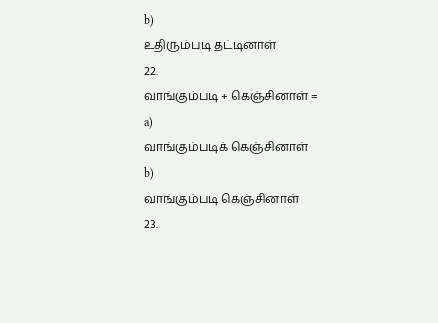b)
உதிரும்படி தட்டினாள்
22.
வாங்கும்படி + கெஞ்சினாள் =
a)
வாங்கும்படிக் கெஞ்சினாள்
b)
வாங்கும்படி கெஞ்சினாள்
23.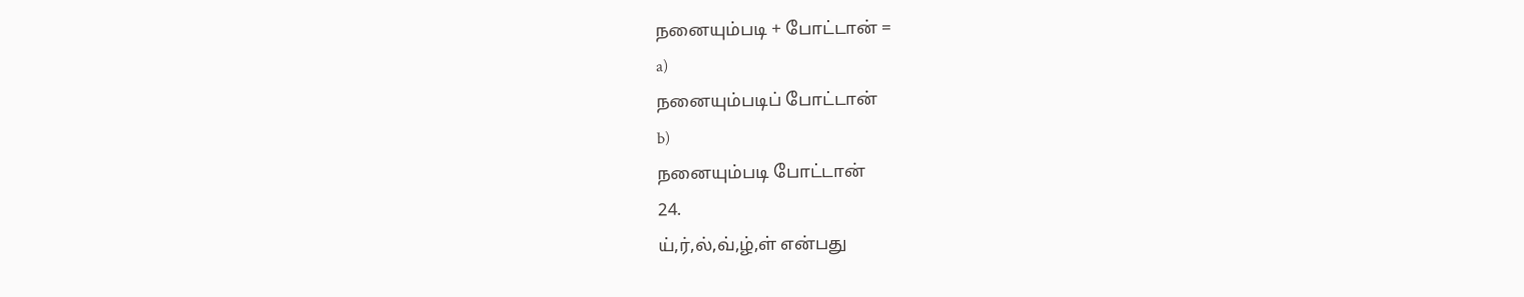நனையும்படி + போட்டான் =
a)
நனையும்படிப் போட்டான்
b)
நனையும்படி போட்டான்
24.
ய்,ர்,ல்,வ்,ழ்,ள் என்பது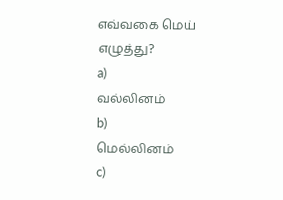எவ்வகை மெய் எழுத்து?
a)
வல்லினம்
b)
மெல்லினம்
c)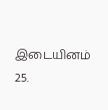இடையினம்
25.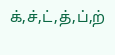க்,ச்,ட்,த்,ப்,ற்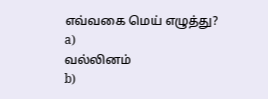எவ்வகை மெய் எழுத்து?
a)
வல்லினம்
b)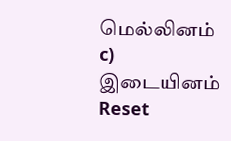மெல்லினம்
c)
இடையினம்
Reset